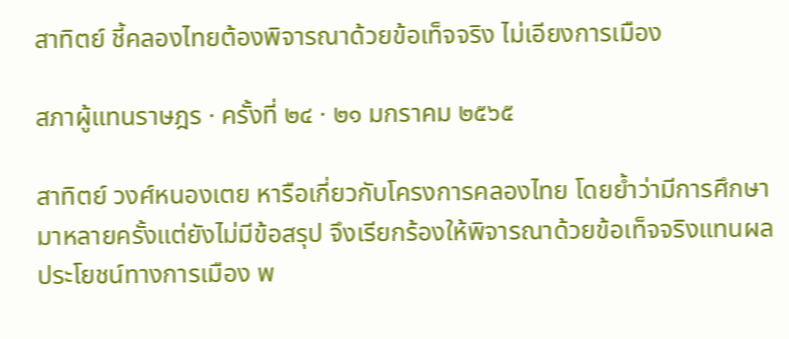สาทิตย์ ชี้คลองไทยต้องพิจารณาด้วยข้อเท็จจริง ไม่เอียงการเมือง

สภาผู้แทนราษฎร · ครั้งที่ ๒๔ · ๒๑ มกราคม ๒๕๖๕

สาทิตย์ วงศ์หนองเตย หารือเกี่ยวกับโครงการคลองไทย โดยย้ำว่ามีการศึกษามาหลายครั้งแต่ยังไม่มีข้อสรุป จึงเรียกร้องให้พิจารณาด้วยข้อเท็จจริงแทนผลประโยชน์ทางการเมือง พ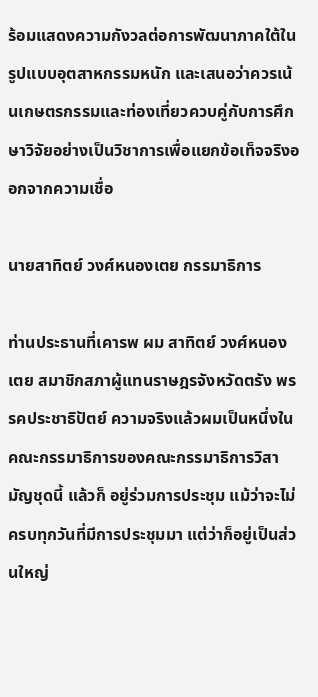ร้อมแสดงความกังวลต่อการพัฒนาภาคใต้ในรูปแบบอุตสาหกรรมหนัก และเสนอว่าควรเน้นเกษตรกรรมและท่องเที่ยวควบคู่กับการศึกษาวิจัยอย่างเป็นวิชาการเพื่อแยกข้อเท็จจริงออกจากความเชื่อ

นายสาทิตย์ วงศ์หนองเตย กรรมาธิการ

ท่านประธานที่เคารพ ผม สาทิตย์ วงศ์หนองเตย สมาชิกสภาผู้แทนราษฎรจังหวัดตรัง พรรคประชาธิปัตย์ ความจริงแล้วผมเป็นหนึ่งในคณะกรรมาธิการของคณะกรรมาธิการวิสามัญชุดนี้ แล้วก็ อยู่ร่วมการประชุม แม้ว่าจะไม่ครบทุกวันที่มีการประชุมมา แต่ว่าก็อยู่เป็นส่วนใหญ่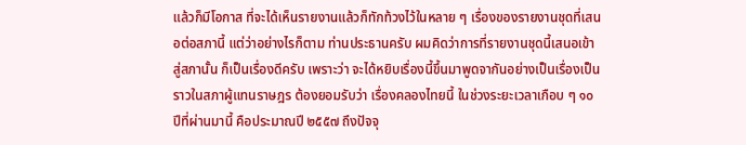แล้วก็มีโอกาส ที่จะได้เห็นรายงานแล้วก็ทักท้วงไว้ในหลาย ๆ เรื่องของรายงานชุดที่เสนอต่อสภานี้ แต่ว่าอย่างไรก็ตาม ท่านประธานครับ ผมคิดว่าการที่รายงานชุดนี้เสนอเข้าสู่สภานั้น ก็เป็นเรื่องดีครับ เพราะว่า จะได้หยิบเรื่องนี้ขึ้นมาพูดจากันอย่างเป็นเรื่องเป็นราวในสภาผู้แทนราษฎร ต้องยอมรับว่า เรื่องคลองไทยนี้ ในช่วงระยะเวลาเกือบ ๆ ๑๐ ปีที่ผ่านมานี้ คือประมาณปี ๒๕๕๗ ถึงปัจจุ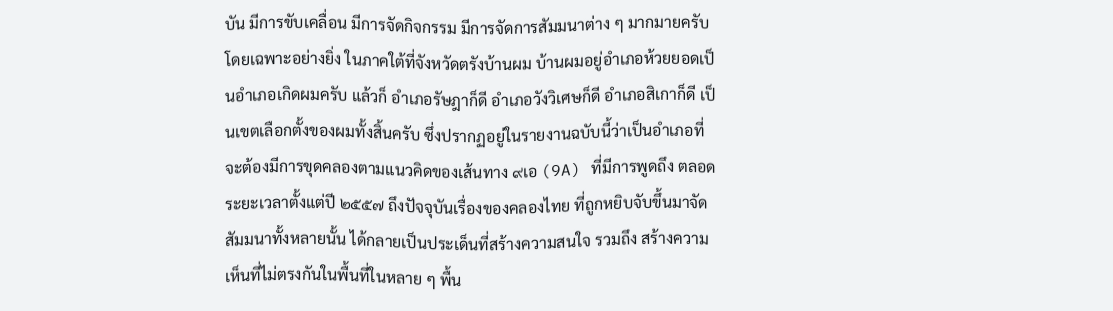บัน มีการขับเคลื่อน มีการจัดกิจกรรม มีการจัดการสัมมนาต่าง ๆ มากมายครับ โดยเฉพาะอย่างยิ่ง ในภาคใต้ที่จังหวัดตรังบ้านผม บ้านผมอยู่อำเภอห้วยยอดเป็นอำเภอเกิดผมครับ แล้วก็ อำเภอรัษฎาก็ดี อำเภอวังวิเศษก็ดี อำเภอสิเกาก็ดี เป็นเขตเลือกตั้งของผมทั้งสิ้นครับ ซึ่งปรากฏอยู่ในรายงานฉบับนี้ว่าเป็นอำเภอที่จะต้องมีการขุดคลองตามแนวคิดของเส้นทาง ๙เอ (9A) ที่มีการพูดถึง ตลอดระยะเวลาตั้งแต่ปี ๒๕๕๗ ถึงปัจจุบันเรื่องของคลองไทย ที่ถูกหยิบจับขึ้นมาจัดสัมมนาทั้งหลายนั้น ได้กลายเป็นประเด็นที่สร้างความสนใจ รวมถึง สร้างความเห็นที่ไม่ตรงกันในพื้นที่ในหลาย ๆ พื้น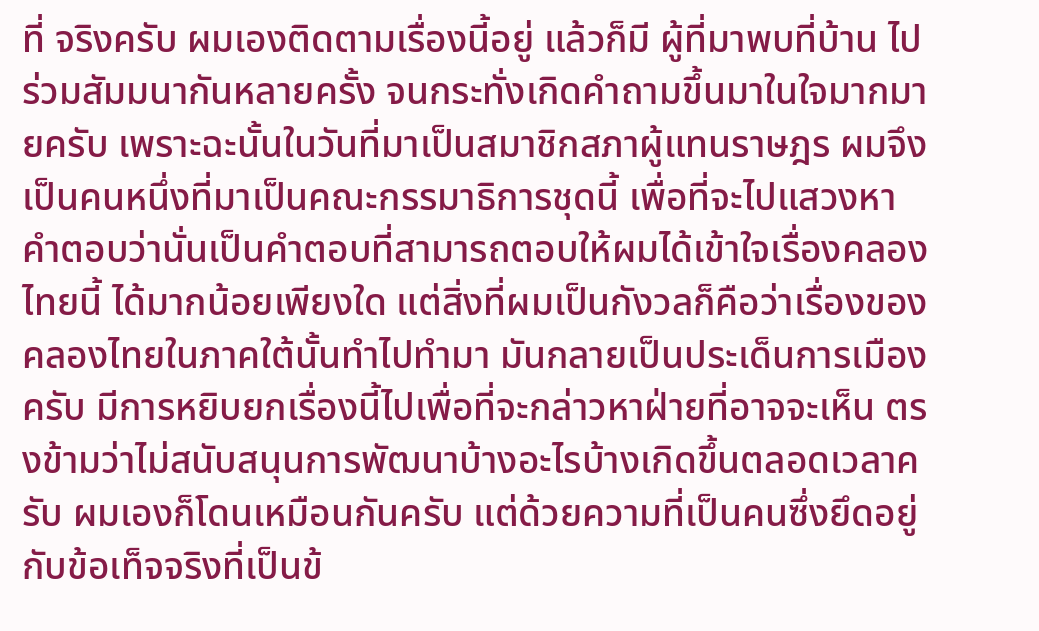ที่ จริงครับ ผมเองติดตามเรื่องนี้อยู่ แล้วก็มี ผู้ที่มาพบที่บ้าน ไปร่วมสัมมนากันหลายครั้ง จนกระทั่งเกิดคำถามขึ้นมาในใจมากมายครับ เพราะฉะนั้นในวันที่มาเป็นสมาชิกสภาผู้แทนราษฎร ผมจึงเป็นคนหนึ่งที่มาเป็นคณะกรรมาธิการชุดนี้ เพื่อที่จะไปแสวงหาคำตอบว่านั่นเป็นคำตอบที่สามารถตอบให้ผมได้เข้าใจเรื่องคลองไทยนี้ ได้มากน้อยเพียงใด แต่สิ่งที่ผมเป็นกังวลก็คือว่าเรื่องของคลองไทยในภาคใต้นั้นทำไปทำมา มันกลายเป็นประเด็นการเมืองครับ มีการหยิบยกเรื่องนี้ไปเพื่อที่จะกล่าวหาฝ่ายที่อาจจะเห็น ตรงข้ามว่าไม่สนับสนุนการพัฒนาบ้างอะไรบ้างเกิดขึ้นตลอดเวลาครับ ผมเองก็โดนเหมือนกันครับ แต่ด้วยความที่เป็นคนซึ่งยึดอยู่กับข้อเท็จจริงที่เป็นข้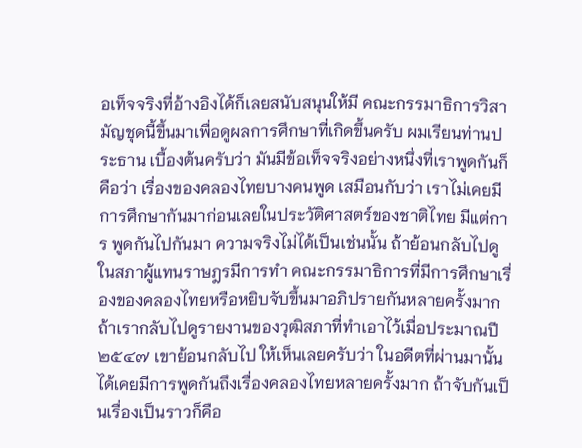อเท็จจริงที่อ้างอิงได้ก็เลยสนับสนุนให้มี คณะกรรมาธิการวิสามัญชุดนี้ขึ้นมาเพื่อดูผลการศึกษาที่เกิดขึ้นครับ ผมเรียนท่านประธาน เบื้องต้นครับว่า มันมีข้อเท็จจริงอย่างหนึ่งที่เราพูดกันก็คือว่า เรื่องของคลองไทยบางคนพูด เสมือนกับว่า เราไม่เคยมีการศึกษากันมาก่อนเลยในประวัติศาสตร์ของชาติไทย มีแต่การ พูดกันไปกันมา ความจริงไม่ได้เป็นเช่นนั้น ถ้าย้อนกลับไปดูในสภาผู้แทนราษฎรมีการทำ คณะกรรมาธิการที่มีการศึกษาเรื่องของคลองไทยหรือหยิบจับขึ้นมาอภิปรายกันหลายครั้งมาก ถ้าเรากลับไปดูรายงานของวุฒิสภาที่ทำเอาไว้เมื่อประมาณปี ๒๕๔๗ เขาย้อนกลับไป ให้เห็นเลยครับว่า ในอดีตที่ผ่านมานั้นได้เคยมีการพูดกันถึงเรื่องคลองไทยหลายครั้งมาก ถ้าจับกันเป็นเรื่องเป็นราวก็คือ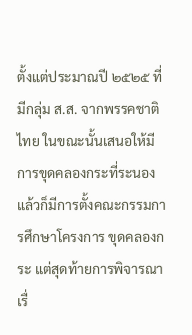ตั้งแต่ประมาณปี ๒๕๒๕ ที่มีกลุ่ม ส.ส. จากพรรคชาติไทย ในขณะนั้นเสนอให้มีการขุดคลองกระที่ระนอง แล้วก็มีการตั้งคณะกรรมการศึกษาโครงการ ขุดคลองกระ แต่สุดท้ายการพิจารณาเรื่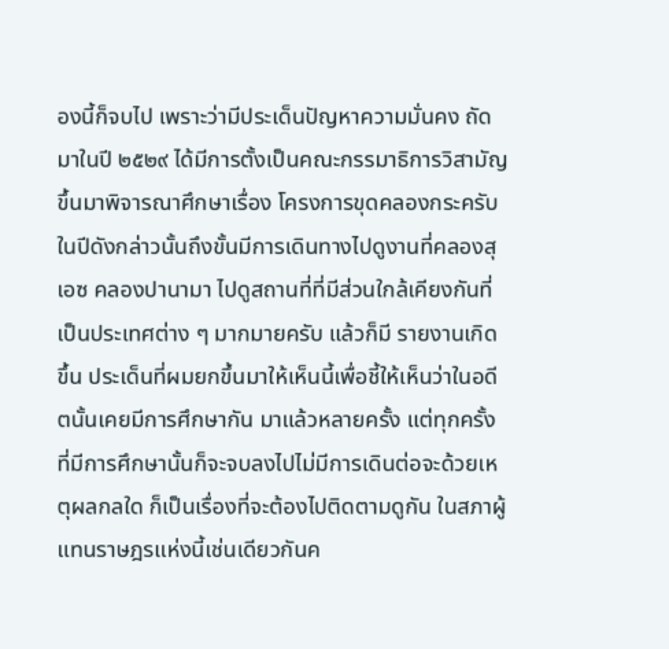องนี้ก็จบไป เพราะว่ามีประเด็นปัญหาความมั่นคง ถัดมาในปี ๒๕๒๙ ได้มีการตั้งเป็นคณะกรรมาธิการวิสามัญขึ้นมาพิจารณาศึกษาเรื่อง โครงการขุดคลองกระครับ ในปีดังกล่าวนั้นถึงขั้นมีการเดินทางไปดูงานที่คลองสุเอซ คลองปานามา ไปดูสถานที่ที่มีส่วนใกล้เคียงกันที่เป็นประเทศต่าง ๆ มากมายครับ แล้วก็มี รายงานเกิดขึ้น ประเด็นที่ผมยกขึ้นมาให้เห็นนี้เพื่อชี้ให้เห็นว่าในอดีตนั้นเคยมีการศึกษากัน มาแล้วหลายครั้ง แต่ทุกครั้งที่มีการศึกษานั้นก็จะจบลงไปไม่มีการเดินต่อจะด้วยเหตุผลกลใด ก็เป็นเรื่องที่จะต้องไปติดตามดูกัน ในสภาผู้แทนราษฎรแห่งนี้เช่นเดียวกันค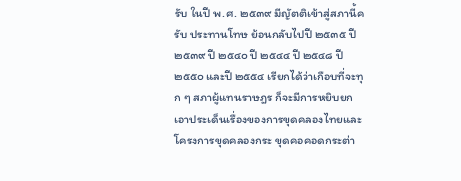รับ ในปี พ.ศ. ๒๕๓๙ มีญัตติเข้าสู่สภานี้ครับ ประทานโทษ ย้อนกลับไปปี ๒๕๓๕ ปี ๒๕๓๙ ปี ๒๕๔๐ ปี ๒๕๔๔ ปี ๒๕๔๘ ปี ๒๕๕๐ และปี ๒๕๕๔ เรียกได้ว่าเกือบที่จะทุก ๆ สภาผู้แทนราษฎร ก็จะมีการหยิบยกเอาประเด็นเรื่องของการขุดคลองไทยและโครงการขุดคลองกระ ขุดคอคอดกระต่า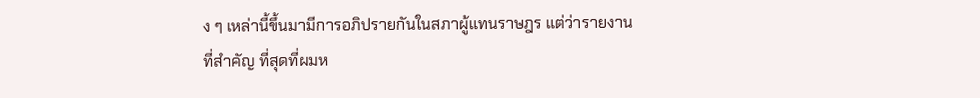ง ๆ เหล่านี้ขึ้นมามีการอภิปรายกันในสภาผู้แทนราษฎร แต่ว่ารายงานที่สำคัญ ที่สุดที่ผมห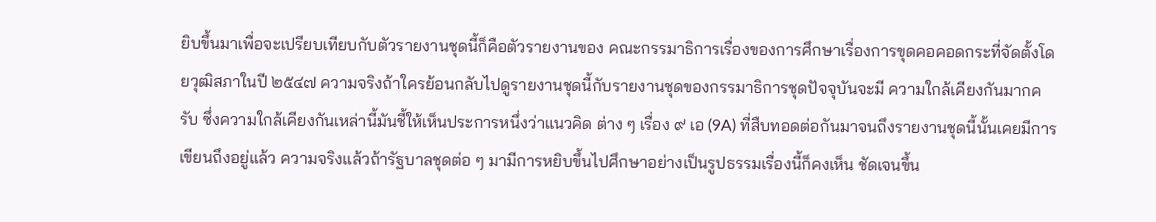ยิบขึ้นมาเพื่อจะเปรียบเทียบกับตัวรายงานชุดนี้ก็คือตัวรายงานของ คณะกรรมาธิการเรื่องของการศึกษาเรื่องการขุดคอคอดกระที่จัดตั้งโดยวุฒิสภาในปี ๒๕๔๗ ความจริงถ้าใครย้อนกลับไปดูรายงานชุดนี้กับรายงานชุดของกรรมาธิการชุดปัจจุบันจะมี ความใกล้เคียงกันมากครับ ซึ่งความใกล้เคียงกันเหล่านี้มันชี้ให้เห็นประการหนึ่งว่าแนวคิด ต่าง ๆ เรื่อง ๙ เอ (9A) ที่สืบทอดต่อกันมาจนถึงรายงานชุดนี้นั้นเคยมีการเขียนถึงอยู่แล้ว ความจริงแล้วถ้ารัฐบาลชุดต่อ ๆ มามีการหยิบขึ้นไปศึกษาอย่างเป็นรูปธรรมเรื่องนี้ก็คงเห็น ชัดเจนขึ้น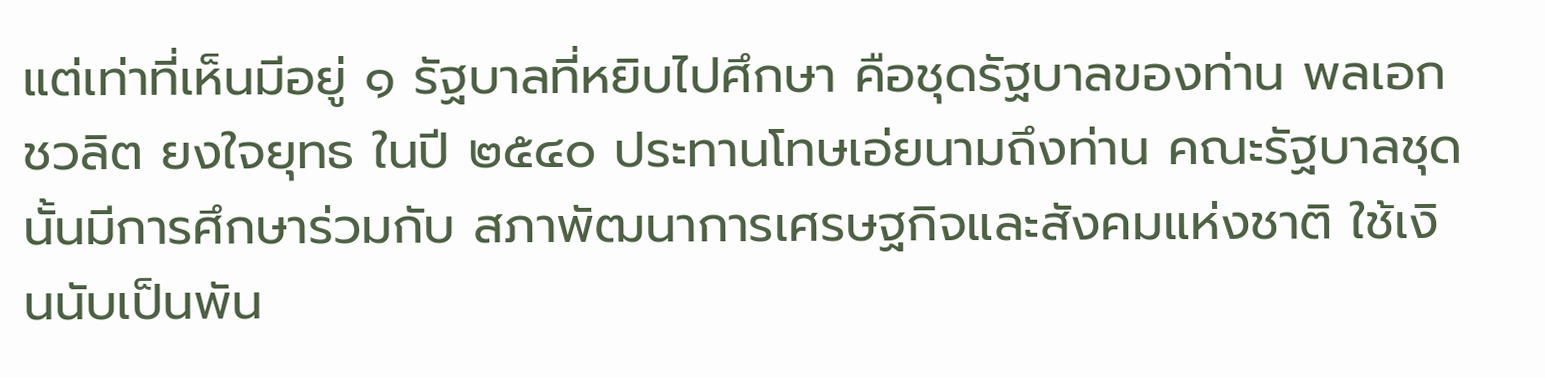แต่เท่าที่เห็นมีอยู่ ๑ รัฐบาลที่หยิบไปศึกษา คือชุดรัฐบาลของท่าน พลเอก ชวลิต ยงใจยุทธ ในปี ๒๕๔๐ ประทานโทษเอ่ยนามถึงท่าน คณะรัฐบาลชุดนั้นมีการศึกษาร่วมกับ สภาพัฒนาการเศรษฐกิจและสังคมแห่งชาติ ใช้เงินนับเป็นพัน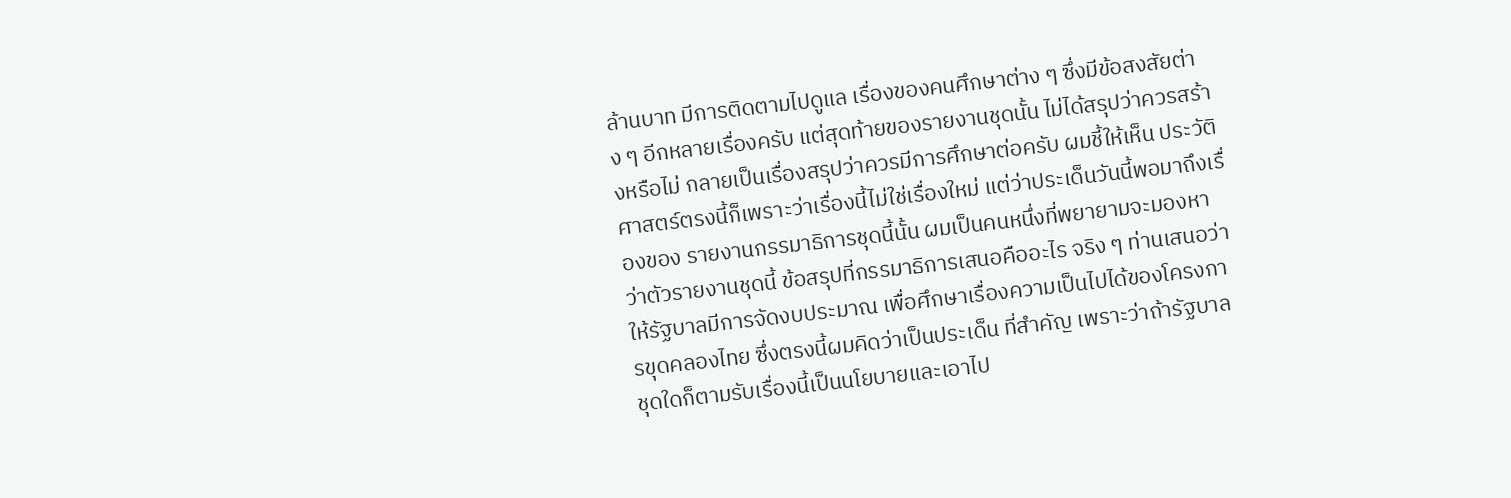ล้านบาท มีการติดตามไปดูแล เรื่องของคนศึกษาต่าง ๆ ซึ่งมีข้อสงสัยต่าง ๆ อีกหลายเรื่องครับ แต่สุดท้ายของรายงานชุดนั้น ไม่ได้สรุปว่าควรสร้างหรือไม่ กลายเป็นเรื่องสรุปว่าควรมีการศึกษาต่อครับ ผมชี้ให้เห็น ประวัติศาสตร์ตรงนี้ก็เพราะว่าเรื่องนี้ไม่ใช่เรื่องใหม่ แต่ว่าประเด็นวันนี้พอมาถึงเรื่องของ รายงานกรรมาธิการชุดนี้นั้น ผมเป็นคนหนึ่งที่พยายามจะมองหาว่าตัวรายงานชุดนี้ ข้อสรุปที่กรรมาธิการเสนอคืออะไร จริง ๆ ท่านเสนอว่าให้รัฐบาลมีการจัดงบประมาณ เพื่อศึกษาเรื่องความเป็นไปได้ของโครงการขุดคลองไทย ซึ่งตรงนี้ผมคิดว่าเป็นประเด็น ที่สำคัญ เพราะว่าถ้ารัฐบาลชุดใดก็ตามรับเรื่องนี้เป็นนโยบายและเอาไป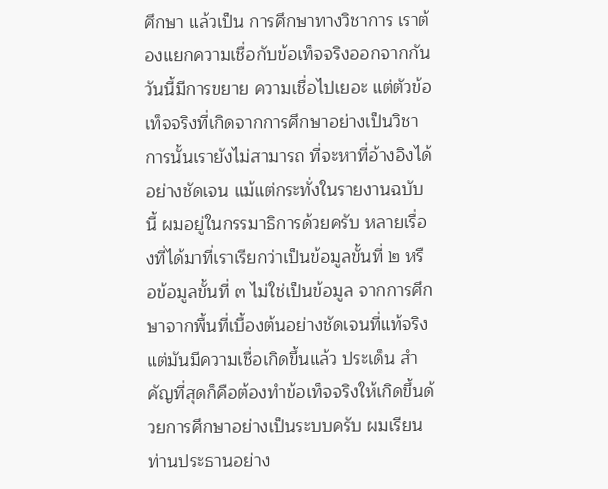ศึกษา แล้วเป็น การศึกษาทางวิชาการ เราต้องแยกความเชื่อกับข้อเท็จจริงออกจากกัน วันนี้มีการขยาย ความเชื่อไปเยอะ แต่ตัวข้อเท็จจริงที่เกิดจากการศึกษาอย่างเป็นวิชาการนั้นเรายังไม่สามารถ ที่จะหาที่อ้างอิงได้อย่างชัดเจน แม้แต่กระทั่งในรายงานฉบับนี้ ผมอยู่ในกรรมาธิการด้วยครับ หลายเรื่องที่ได้มาที่เราเรียกว่าเป็นข้อมูลขั้นที่ ๒ หรือข้อมูลขั้นที่ ๓ ไม่ใช่เป็นข้อมูล จากการศึกษาจากพื้นที่เบื้องต้นอย่างชัดเจนที่แท้จริง แต่มันมีความเชื่อเกิดขึ้นแล้ว ประเด็น สำคัญที่สุดก็คือต้องทำข้อเท็จจริงให้เกิดขึ้นด้วยการศึกษาอย่างเป็นระบบครับ ผมเรียน ท่านประธานอย่าง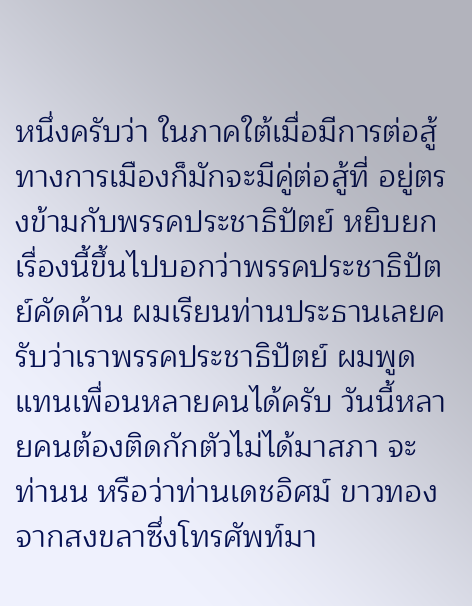หนึ่งครับว่า ในภาคใต้เมื่อมีการต่อสู้ทางการเมืองก็มักจะมีคู่ต่อสู้ที่ อยู่ตรงข้ามกับพรรคประชาธิปัตย์ หยิบยกเรื่องนี้ขึ้นไปบอกว่าพรรคประชาธิปัตย์คัดค้าน ผมเรียนท่านประธานเลยครับว่าเราพรรคประชาธิปัตย์ ผมพูดแทนเพื่อนหลายคนได้ครับ วันนี้หลายคนต้องติดกักตัวไม่ได้มาสภา จะท่านน หรือว่าท่านเดชอิศม์ ขาวทอง จากสงขลาซึ่งโทรศัพท์มา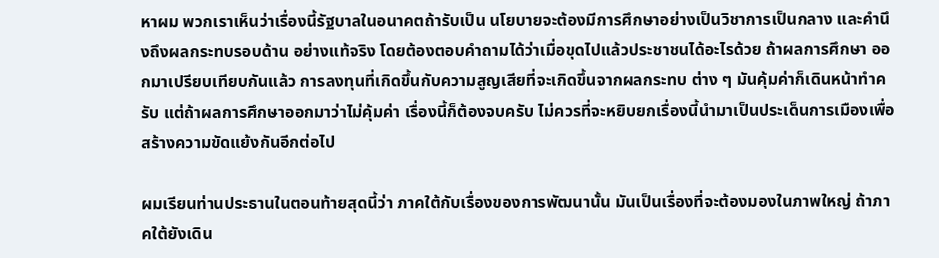หาผม พวกเราเห็นว่าเรื่องนี้รัฐบาลในอนาคตถ้ารับเป็น นโยบายจะต้องมีการศึกษาอย่างเป็นวิชาการเป็นกลาง และคำนึงถึงผลกระทบรอบด้าน อย่างแท้จริง โดยต้องตอบคำถามได้ว่าเมื่อขุดไปแล้วประชาชนได้อะไรด้วย ถ้าผลการศึกษา ออกมาเปรียบเทียบกันแล้ว การลงทุนที่เกิดขึ้นกับความสูญเสียที่จะเกิดขึ้นจากผลกระทบ ต่าง ๆ มันคุ้มค่าก็เดินหน้าทำครับ แต่ถ้าผลการศึกษาออกมาว่าไม่คุ้มค่า เรื่องนี้ก็ต้องจบครับ ไม่ควรที่จะหยิบยกเรื่องนี้นำมาเป็นประเด็นการเมืองเพื่อสร้างความขัดแย้งกันอีกต่อไป

ผมเรียนท่านประธานในตอนท้ายสุดนี้ว่า ภาคใต้กับเรื่องของการพัฒนานั้น มันเป็นเรื่องที่จะต้องมองในภาพใหญ่ ถ้าภาคใต้ยังเดิน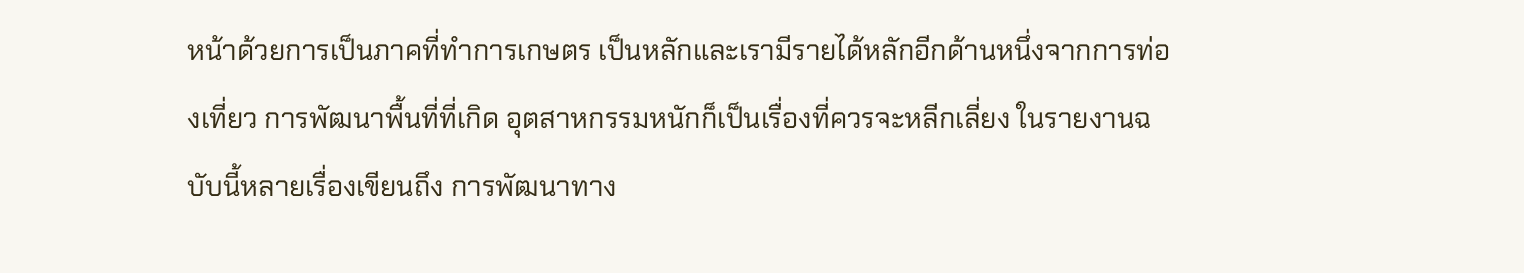หน้าด้วยการเป็นภาคที่ทำการเกษตร เป็นหลักและเรามีรายได้หลักอีกด้านหนึ่งจากการท่องเที่ยว การพัฒนาพื้นที่ที่เกิด อุตสาหกรรมหนักก็เป็นเรื่องที่ควรจะหลีกเลี่ยง ในรายงานฉบับนี้หลายเรื่องเขียนถึง การพัฒนาทาง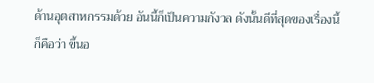ด้านอุตสาหกรรมด้วย อันนี้ก็เป็นความกังวล ดังนั้นดีที่สุดของเรื่องนี้ก็คือว่า ขึ้นอ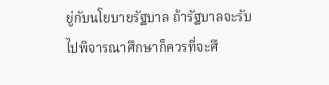ยู่กับนโยบายรัฐบาล ถ้ารัฐบาลจะรับไปพิจารณาศึกษาก็ควรที่จะศึ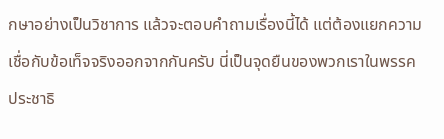กษาอย่างเป็นวิชาการ แล้วจะตอบคำถามเรื่องนี้ได้ แต่ต้องแยกความเชื่อกับข้อเท็จจริงออกจากกันครับ นี่เป็นจุดยืนของพวกเราในพรรคประชาธิ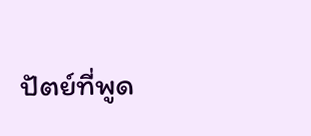ปัตย์ที่พูด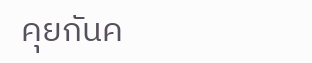คุยกันค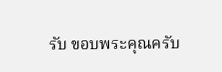รับ ขอบพระคุณครับ